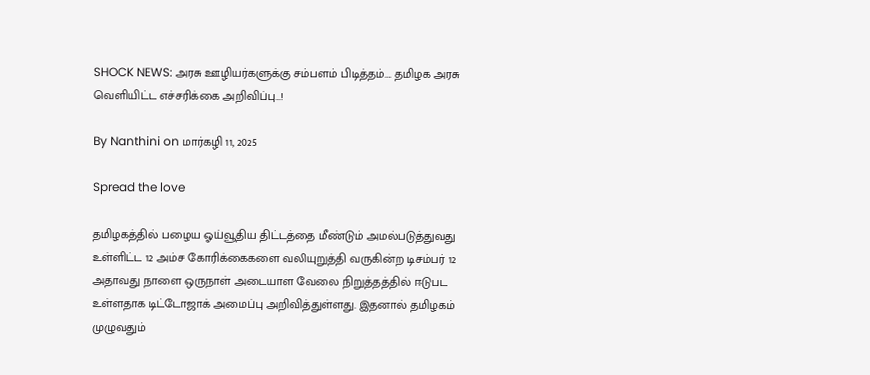SHOCK NEWS: அரசு ஊழியர்களுக்கு சம்பளம் பிடித்தம்…. தமிழக அரசு வெளியிட்ட எச்சரிக்கை அறிவிப்பு…!

By Nanthini on மார்கழி 11, 2025

Spread the love

தமிழகத்தில் பழைய ஓய்வூதிய திட்டத்தை மீண்டும் அமல்படுத்துவது உள்ளிட்ட 12 அம்ச கோரிக்கைகளை வலியுறுத்தி வருகின்ற டிசம்பர் 12 அதாவது நாளை ஒருநாள் அடையாள வேலை நிறுத்தத்தில் ஈடுபட உள்ளதாக டிட்டோஜாக் அமைப்பு அறிவித்துள்ளது. இதனால் தமிழகம் முழுவதும்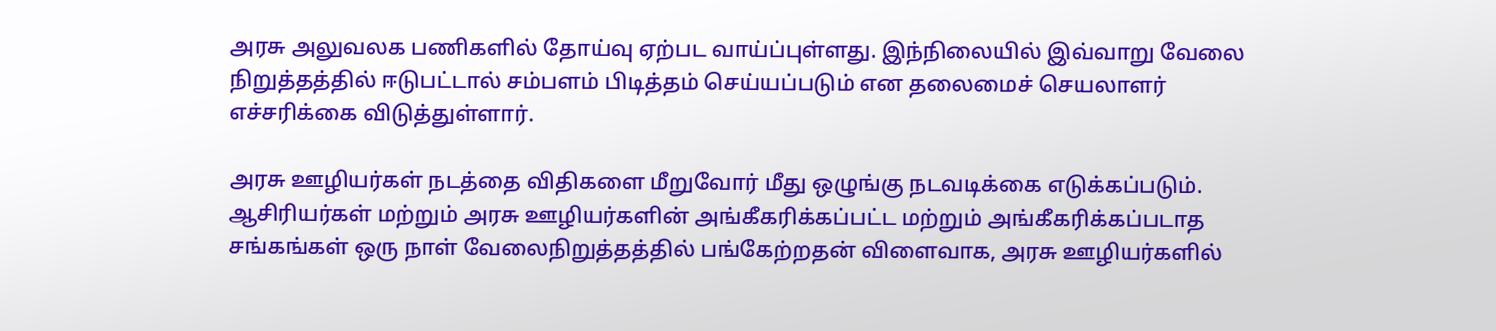அரசு அலுவலக பணிகளில் தோய்வு ஏற்பட வாய்ப்புள்ளது. இந்நிலையில் இவ்வாறு வேலை நிறுத்தத்தில் ஈடுபட்டால் சம்பளம் பிடித்தம் செய்யப்படும் என தலைமைச் செயலாளர் எச்சரிக்கை விடுத்துள்ளார்.

அரசு ஊழியர்கள் நடத்தை விதிகளை மீறுவோர் மீது ஒழுங்கு நடவடிக்கை எடுக்கப்படும்.  ஆசிரியர்கள் மற்றும் அரசு ஊழியர்களின் அங்கீகரிக்கப்பட்ட மற்றும் அங்கீகரிக்கப்படாத சங்கங்கள் ஒரு நாள் வேலைநிறுத்தத்தில் பங்கேற்றதன் விளைவாக, அரசு ஊழியர்களில்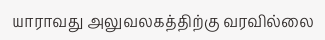யாராவது அலுவலகத்திற்கு வரவில்லை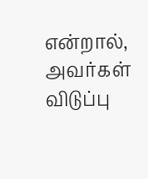என்றால், அவர்கள் விடுப்பு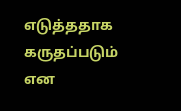எடுத்ததாக கருதப்படும் என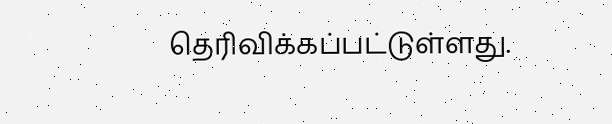தெரிவிக்கப்பட்டுள்ளது.